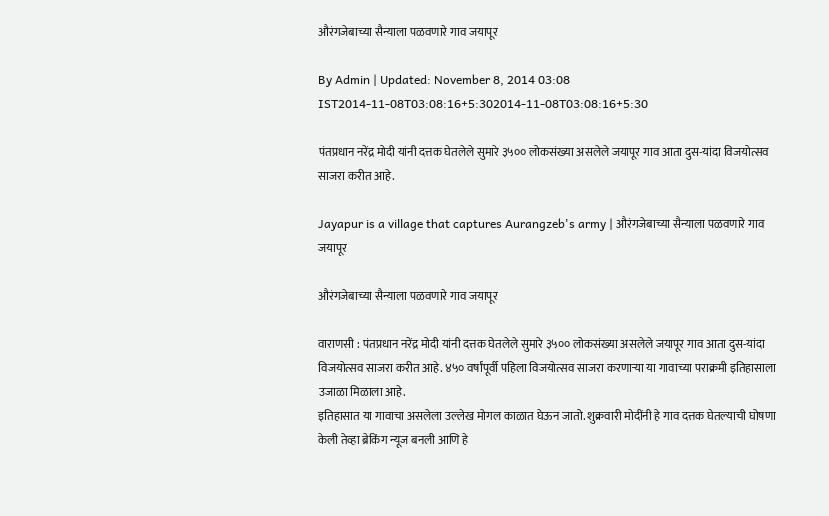औरंगजेबाच्या सैन्याला पळवणारे गाव जयापूर

By Admin | Updated: November 8, 2014 03:08 IST2014-11-08T03:08:16+5:302014-11-08T03:08:16+5:30

पंतप्रधान नरेंद्र मोदी यांनी दत्तक घेतलेले सुमारे ३५०० लोकसंख्या असलेले जयापूर गाव आता दुस-यांदा विजयोत्सव साजरा करीत आहे.

Jayapur is a village that captures Aurangzeb's army | औरंगजेबाच्या सैन्याला पळवणारे गाव जयापूर

औरंगजेबाच्या सैन्याला पळवणारे गाव जयापूर

वाराणसी : पंतप्रधान नरेंद्र मोदी यांनी दत्तक घेतलेले सुमारे ३५०० लोकसंख्या असलेले जयापूर गाव आता दुस-यांदा विजयोत्सव साजरा करीत आहे. ४५० वर्षांपूर्वी पहिला विजयोत्सव साजरा करणाऱ्या या गावाच्या पराक्रमी इतिहासाला उजाळा मिळाला आहे.
इतिहासात या गावाचा असलेला उल्लेख मोगल काळात घेऊन जातो. शुक्रवारी मोदींनी हे गाव दत्तक घेतल्याची घोषणा केली तेव्हा ब्रेकिंग न्यूज बनली आणि हे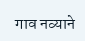गाव नव्याने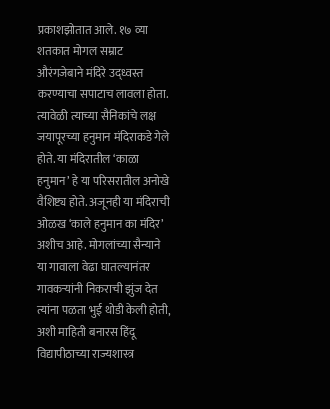प्रकाशझोतात आले. १७ व्या शतकात मोगल सम्राट औरंगजेबाने मंदिरे उद्ध्वस्त करण्याचा सपाटाच लावला होता. त्यावेळी त्याच्या सैनिकांचे लक्ष जयापूरच्या हनुमान मंदिराकडे गेले होते. या मंदिरातील ‘काळा हनुमान’ हे या परिसरातील अनोखे वैशिष्ट्य होते. अजूनही या मंदिराची ओळख ‘काले हनुमान का मंदिर’ अशीच आहे. मोगलांच्या सैन्याने या गावाला वेढा घातल्यानंतर गावकऱ्यांनी निकराची झुंज देत त्यांना पळता भुई थोडी केली होती, अशी माहिती बनारस हिंदू विद्यापीठाच्या राज्यशास्त्र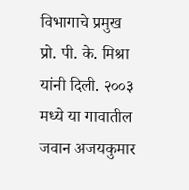विभागाचे प्रमुख प्रो. पी. के. मिश्रा यांनी दिली. २००३ मध्ये या गावातील जवान अजयकुमार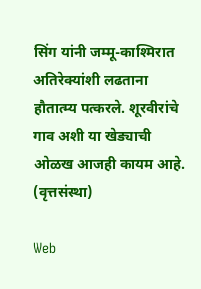सिंग यांनी जम्मू-काश्मिरात अतिरेक्यांशी लढताना हौतात्म्य पत्करले. शूरवीरांचे गाव अशी या खेड्याची ओळख आजही कायम आहे. (वृत्तसंस्था)

Web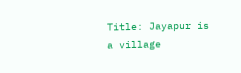Title: Jayapur is a village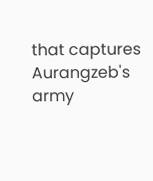that captures Aurangzeb's army